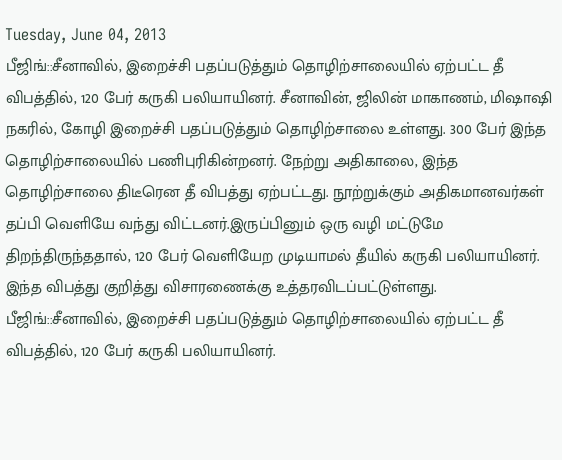Tuesday, June 04, 2013
பீஜிங்::சீனாவில், இறைச்சி பதப்படுத்தும் தொழிற்சாலையில் ஏற்பட்ட தீ விபத்தில், 120 பேர் கருகி பலியாயினர். சீனாவின், ஜிலின் மாகாணம், மிஷாஷி நகரில், கோழி இறைச்சி பதப்படுத்தும் தொழிற்சாலை உள்ளது. 300 பேர் இந்த தொழிற்சாலையில் பணிபுரிகின்றனர். நேற்று அதிகாலை, இந்த தொழிற்சாலை திடீரென தீ விபத்து ஏற்பட்டது. நூற்றுக்கும் அதிகமானவர்கள் தப்பி வெளியே வந்து விட்டனர்.இருப்பினும் ஒரு வழி மட்டுமே திறந்திருந்ததால், 120 பேர் வெளியேற முடியாமல் தீயில் கருகி பலியாயினர். இந்த விபத்து குறித்து விசாரணைக்கு உத்தரவிடப்பட்டுள்ளது.
பீஜிங்::சீனாவில், இறைச்சி பதப்படுத்தும் தொழிற்சாலையில் ஏற்பட்ட தீ விபத்தில், 120 பேர் கருகி பலியாயினர்.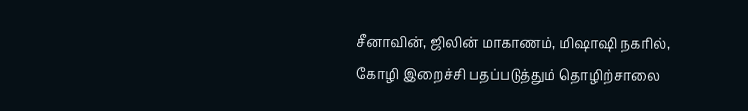சீனாவின், ஜிலின் மாகாணம், மிஷாஷி நகரில், கோழி இறைச்சி பதப்படுத்தும் தொழிற்சாலை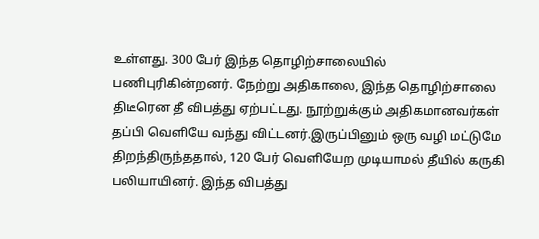உள்ளது. 300 பேர் இந்த தொழிற்சாலையில் பணிபுரிகின்றனர். நேற்று அதிகாலை, இந்த தொழிற்சாலை திடீரென தீ விபத்து ஏற்பட்டது. நூற்றுக்கும் அதிகமானவர்கள் தப்பி வெளியே வந்து விட்டனர்.இருப்பினும் ஒரு வழி மட்டுமே திறந்திருந்ததால், 120 பேர் வெளியேற முடியாமல் தீயில் கருகி பலியாயினர். இந்த விபத்து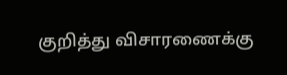குறித்து விசாரணைக்கு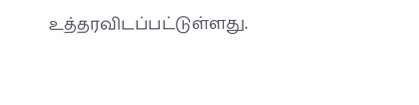உத்தரவிடப்பட்டுள்ளது.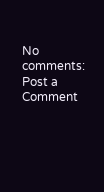No comments:
Post a Comment